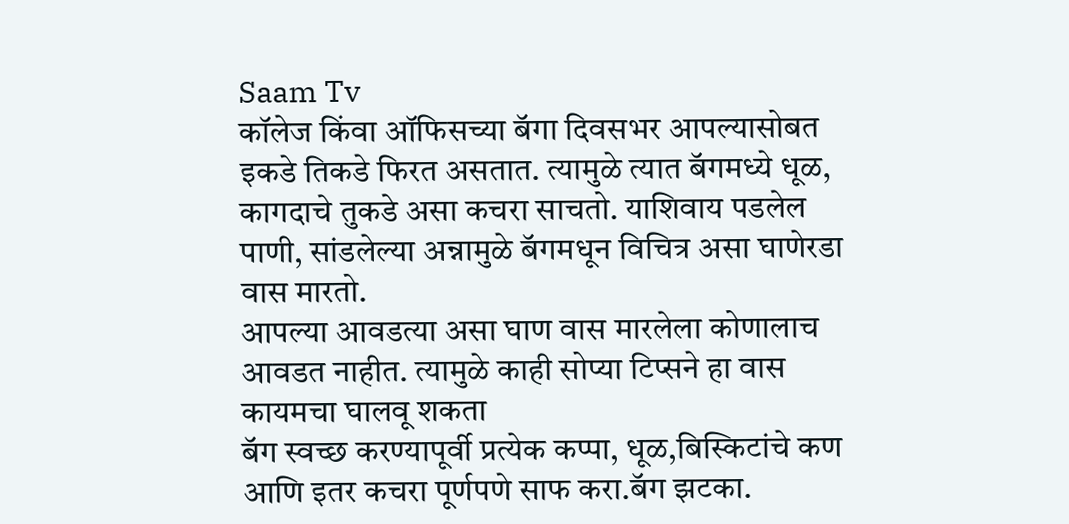Saam Tv
कॉलेज किंवा ऑफिसच्या बॅगा दिवसभर आपल्यासोबत इकडे तिकडे फिरत असतात. त्यामुळे त्यात बॅगमध्ये धूळ, कागदाचे तुकडे असा कचरा साचतो. याशिवाय पडलेल पाणी, सांडलेल्या अन्नामुळे बॅगमधून विचित्र असा घाणेरडा वास मारतो.
आपल्या आवडत्या असा घाण वास मारलेला कोणालाच आवडत नाहीत. त्यामुळे काही सोप्या टिप्सने हा वास कायमचा घालवू शकता
बॅग स्वच्छ करण्यापूर्वी प्रत्येक कप्पा, धूळ,बिस्किटांचे कण आणि इतर कचरा पूर्णपणे साफ करा.बॅग झटका.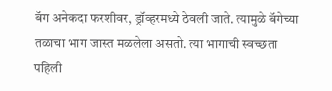बॅग अनेकदा फरशीवर, ड्रॉव्हरमध्ये ठेवली जाते. त्यामुळे बॅगेच्या तळाचा भाग जास्त मळलेला असतो. त्या भागाची स्वच्छता पहिली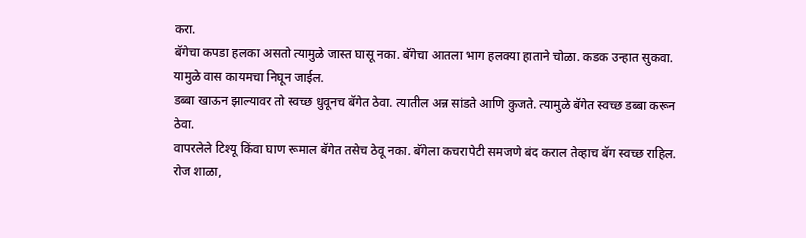करा.
बॅगेचा कपडा हलका असतो त्यामुळे जास्त घासू नका. बॅगेचा आतला भाग हलक्या हाताने चोळा. कडक उन्हात सुकवा. यामुळे वास कायमचा निघून जाईल.
डब्बा खाऊन झाल्यावर तो स्वच्छ धुवूनच बॅगेत ठेवा. त्यातील अन्न सांडते आणि कुजते. त्यामुळे बॅगेत स्वच्छ डब्बा करून ठेवा.
वापरलेले टिश्यू किंवा घाण रूमाल बॅगेत तसेच ठेवू नका. बॅगेला कचरापेटी समजणे बंद कराल तेव्हाच बॅग स्वच्छ राहिल.
रोज शाळा,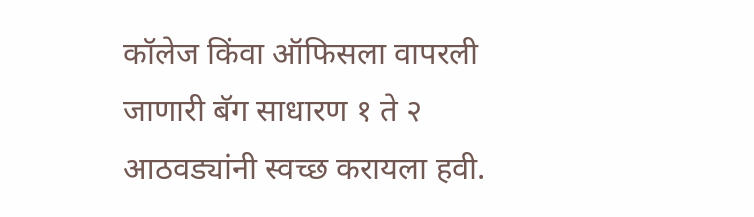कॉलेज किंवा ऑफिसला वापरली जाणारी बॅग साधारण १ ते २ आठवड्यांनी स्वच्छ करायला हवी.